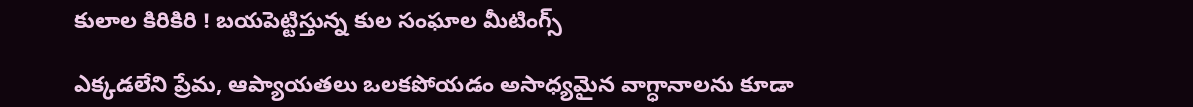కులాల కిరికిరి ! బయపెట్టిస్తున్న కుల సంఘాల మీటింగ్స్

ఎక్కడలేని ప్రేమ, ఆప్యాయతలు ఒలకపోయడం అసాధ్యమైన వాగ్ధానాలను కూడా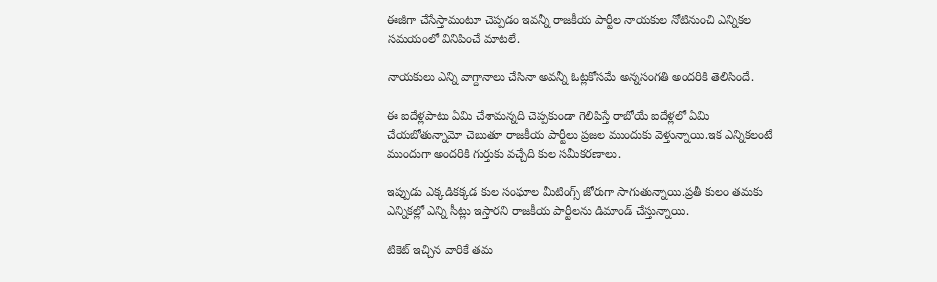ఈజీగా చేసేస్తామంటూ చెప్పడం ఇవన్నీ రాజకీయ పార్టీల నాయకుల నోటినుంచి ఎన్నికల సమయంలో వినిపించే మాటలే.

నాయకులు ఎన్ని వాగ్దానాలు చేసినా అవన్నీ ఓట్లకోసమే అన్నసంగతి అందరికి తెలిసిందే.

ఈ ఐదేళ్లపాటు ఏమి చేశామన్నది చెప్పకుండా గెలిపిస్తే రాబోయే ఐదేళ్లలో ఏమి చేయబోతున్నామో చెబుతూ రాజకీయ పార్టీలు ప్రజల ముందుకు వెళ్తున్నాయి.ఇక ఎన్నికలంటే ముందుగా అందరికి గుర్తుకు వచ్చేది కుల సమీకరణాలు.

ఇప్పుడు ఎక్కడికక్కడ కుల సంఘాల మీటింగ్స్ జోరుగా సాగుతున్నాయి.ప్రతీ కులం తమకు ఎన్నికల్లో ఎన్ని సీట్లు ఇస్తారని రాజకీయ పార్టీలను డిమాండ్ చేస్తున్నాయి.

టికెట్ ఇచ్చిన వారికే తమ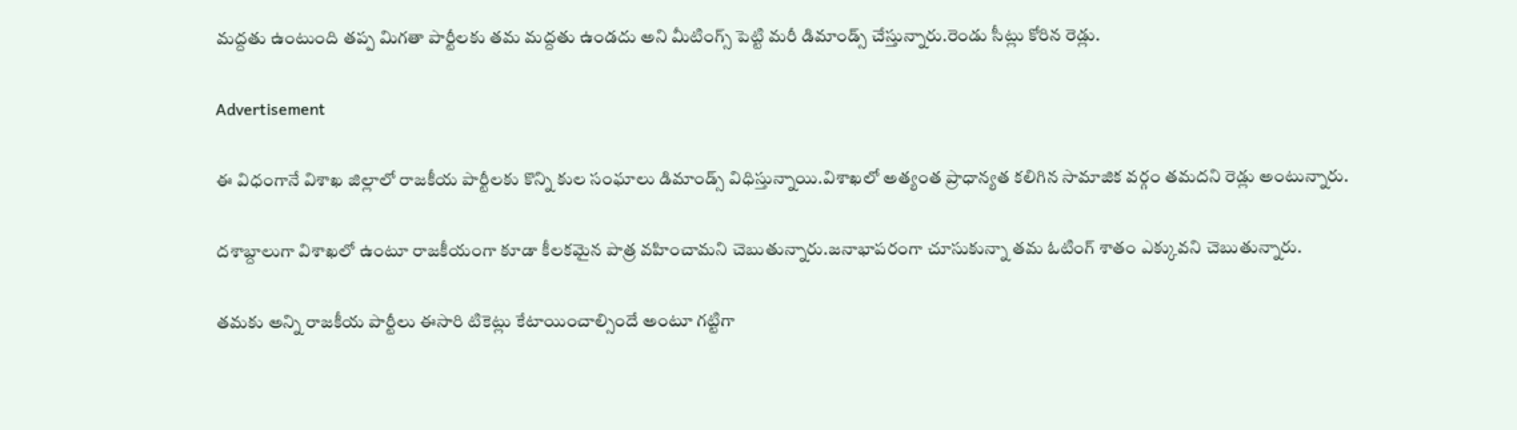మద్దతు ఉంటుంది తప్ప మిగతా పార్టీలకు తమ మద్దతు ఉండదు అని మీటింగ్స్ పెట్టి మరీ డిమాండ్స్ చేస్తున్నారు.రెండు సీట్లు కోరిన రెడ్లు.

Advertisement

ఈ విధంగానే విశాఖ జిల్లాలో రాజకీయ పార్టీలకు కొన్ని కుల సంఘాలు డిమాండ్స్ విధిస్తున్నాయి.విశాఖలో అత్యంత ప్రాధాన్యత కలిగిన సామాజిక వర్గం తమదని రెడ్లు అంటున్నారు.

దశాబ్దాలుగా విశాఖలో ఉంటూ రాజకీయంగా కూడా కీలకమైన పాత్ర వహించామని చెబుతున్నారు.జనాభాపరంగా చూసుకున్నా తమ ఓటింగ్ శాతం ఎక్కువని చెబుతున్నారు.

తమకు అన్ని రాజకీయ పార్టీలు ఈసారి టికెట్లు కేటాయించాల్సిందే అంటూ గట్టిగా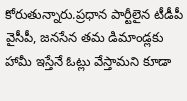కోరుతున్నారు.ప్రధాన పార్టీలైన టీడీపీ వైసీపీ, జనసేన తమ డిమాండ్లకు హామీ ఇస్తేనే ఓట్లు వేస్తామని కూడా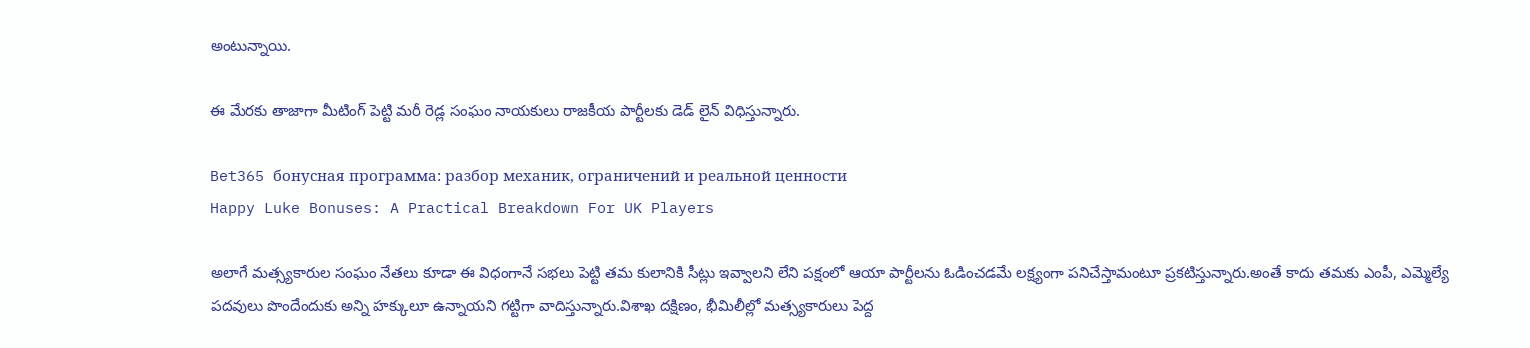అంటున్నాయి.

ఈ మేరకు తాజాగా మీటింగ్ పెట్టి మరీ రెడ్ల సంఘం నాయకులు రాజకీయ పార్టీలకు డెడ్ లైన్ విధిస్తున్నారు.

Bet365 бонусная программа: разбор механик, ограничений и реальной ценности
Happy Luke Bonuses: A Practical Breakdown For UK Players

అలాగే మత్స్యకారుల సంఘం నేతలు కూడా ఈ విధంగానే సభలు పెట్టి తమ కులానికి సీట్లు ఇవ్వాలని లేని పక్షంలో ఆయా పార్టీలను ఓడించడమే లక్ష్యంగా పనిచేస్తామంటూ ప్రకటిస్తున్నారు.అంతే కాదు తమకు ఎంపీ, ఎమ్మెల్యే పదవులు పొందేందుకు అన్ని హక్కులూ ఉన్నాయని గట్టిగా వాదిస్తున్నారు.విశాఖ దక్షిణం, భీమిలీల్లో మత్స్యకారులు పెద్ద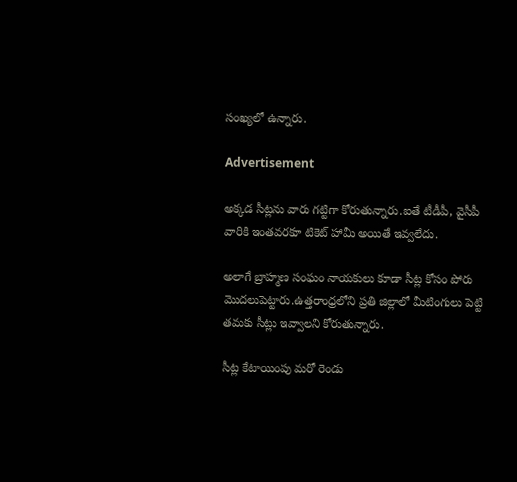సంఖ్యలో ఉన్నారు.

Advertisement

అక్కడ సీట్లను వారు గట్టిగా కోరుతున్నారు.ఐతే టీడీపీ, వైసీపీ వారికి ఇంతవరకూ టికెట్ హామీ అయితే ఇవ్వలేదు.

అలాగే బ్రాహ్మణ సంఘం నాయకులు కూడా సీట్ల కోసం పోరు మొదలుపెట్టారు.ఉత్తరాంధ్రలోని ప్రతి జిల్లాలో మీటింగులు పెట్టి తమకు సీట్లు ఇవ్వాలని కోరుతున్నారు.

సీట్ల కేటాయింపు మరో రెండు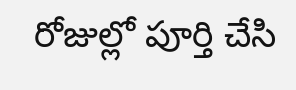రోజుల్లో పూర్తి చేసి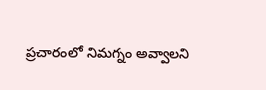ప్రచారంలో నిమగ్నం అవ్వాలని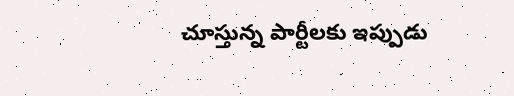చూస్తున్న పార్టీలకు ఇప్పుడు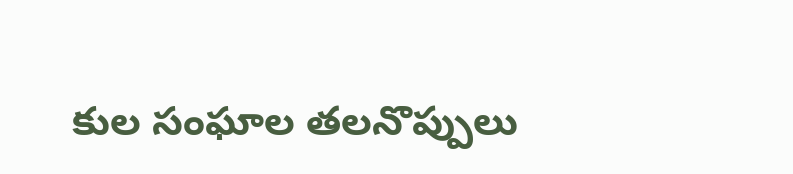కుల సంఘాల తలనొప్పులు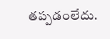తప్పడంలేదు.